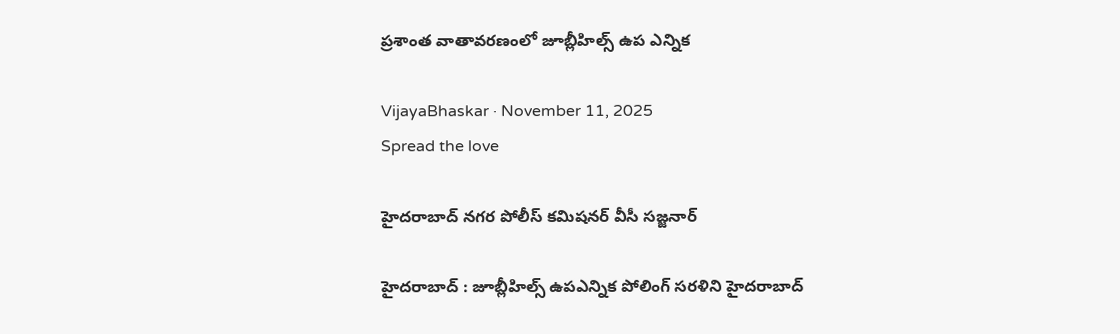ప్ర‌శాంత వాతావ‌ర‌ణంలో జూబ్లీహిల్స్ ఉప ఎన్నిక

VijayaBhaskar · November 11, 2025
Spread the love

హైద‌రాబాద్ న‌గ‌ర పోలీస్ క‌మిష‌న‌ర్ వీసీ స‌జ్జ‌నార్

హైద‌రాబాద్ : జూబ్లీహిల్స్ ఉపఎన్నిక పోలింగ్ సరళిని హైద‌రాబాద్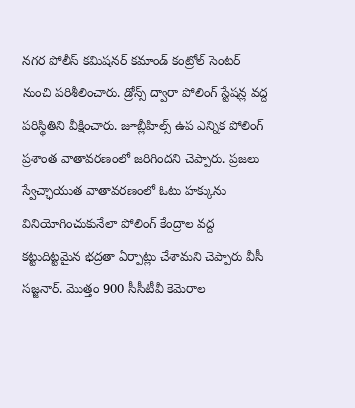న‌గ‌ర పోలీస్ క‌మిష‌న‌ర్ క‌మాండ్ కంట్రోల్ సెంట‌ర్ నుంచి పరిశీలించారు. డ్రోన్స్ ద్వారా పోలింగ్ స్టేషన్ల వద్ద పరిస్థితిని వీక్షించారు. జూబ్లీహిల్స్‌ ఉప ఎన్నిక పోలింగ్‌ ప్రశాంత వాతావరణంలో జరిగింద‌ని చెప్పారు. ప్రజలు స్వేచ్ఛాయుత వాతావరణంలో ఓటు హక్కును వినియోగించుకునేలా పోలింగ్‌ కేంద్రాల వద్ద కట్టుదిట్టమైన భద్రతా ఏర్పాట్లు చేశామ‌ని చెప్పారు వీసీ స‌జ్జ‌నార్. మొత్తం 900 సీసీటీవీ కెమెరాల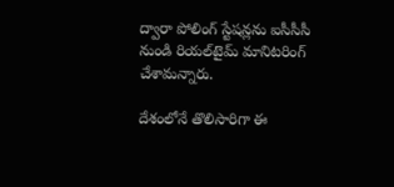ద్వారా పోలింగ్‌ స్టేషన్లను ఐసీసీసీ నుండి రియల్‌టైమ్ మానిటరింగ్ చేశామ‌న్నారు.

దేశంలోనే తొలిసారిగా ఈ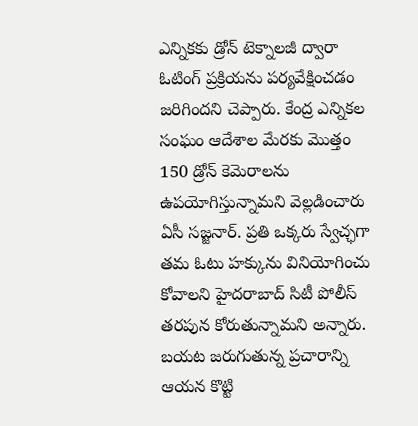ఎన్నికకు డ్రోన్‌ టెక్నాలజీ ద్వారా ఓటింగ్‌ ప్రక్రియను పర్యవేక్షించ‌డం జ‌రిగింద‌ని చెప్పారు. కేంద్ర ఎన్నికల సంఘం ఆదేశాల మేరకు మొత్తం 150 డ్రోన్ కెమెరాలను ఉపయోగిస్తున్నామ‌ని వెల్ల‌డించారు ఏసీ సజ్జ‌నార్. ప్రతి ఒక్కరు స్వేచ్ఛగా తమ ఓటు హక్కును వినియోగించు కోవాలని హైదరాబాద్ సిటీ పోలీస్ తరపున కోరుతున్నామ‌ని అన్నారు. బ‌య‌ట జ‌రుగుతున్న ప్ర‌చారాన్ని ఆయ‌న కొట్టి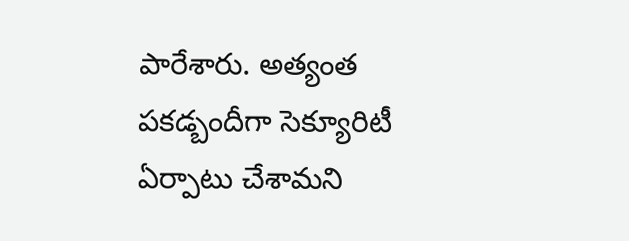పారేశారు. అత్యంత ప‌క‌డ్బందీగా సెక్యూరిటీ ఏర్పాటు చేశామ‌ని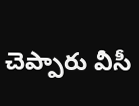చెప్పారు వీసీ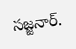స‌జ్జ‌నార్.